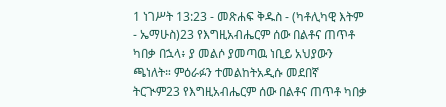1 ነገሥት 13:23 - መጽሐፍ ቅዱስ - (ካቶሊካዊ እትም - ኤማሁስ)23 የእግዚአብሔርም ሰው በልቶና ጠጥቶ ካበቃ በኋላ፥ ያ መልሶ ያመጣዉ ነቢይ አህያውን ጫነለት። ምዕራፉን ተመልከትአዲሱ መደበኛ ትርጒም23 የእግዚአብሔርም ሰው በልቶና ጠጥቶ ካበቃ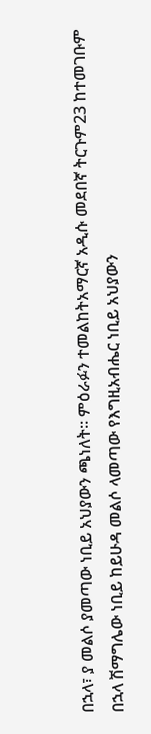በኋላ፣ ያ መልሶ ያመጣው ነቢይ አህያውን ጫነለት። ምዕራፉን ተመልከትአማርኛ አዲሱ መደበኛ ትርጉም23 ከተመገቡም በኋላ ሽማግሌው ነቢይ ከይሁዳ መልሶ ላመጣው የእግዚአብሔር ነቢይ አህያውን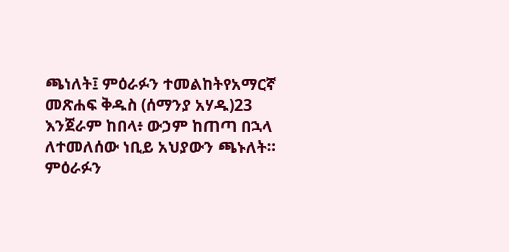ጫነለት፤ ምዕራፉን ተመልከትየአማርኛ መጽሐፍ ቅዱስ (ሰማንያ አሃዱ)23 እንጀራም ከበላ፥ ውኃም ከጠጣ በኋላ ለተመለሰው ነቢይ አህያውን ጫኑለት። ምዕራፉን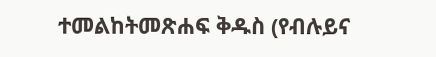ተመልከትመጽሐፍ ቅዱስ (የብሉይና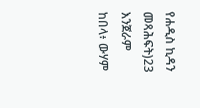የሐዲስ ኪዳን መጻሕፍት)23 እንጀራም ከበላ፥ ውሃም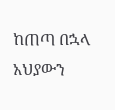ከጠጣ በኋላ አህያውን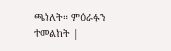ጫነለት። ምዕራፉን ተመልከት |